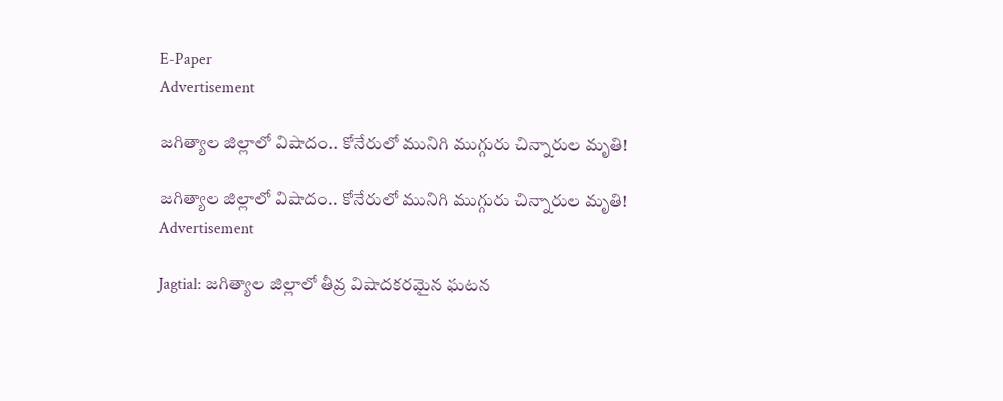E-Paper
Advertisement

జగిత్యాల జిల్లాలో విషాదం.. కోనేరులో మునిగి ముగ్గురు చిన్నారుల మృతి!

జగిత్యాల జిల్లాలో విషాదం.. కోనేరులో మునిగి ముగ్గురు చిన్నారుల మృతి!
Advertisement

Jagtial: జగిత్యాల జిల్లాలో తీవ్ర విషాదకరమైన ఘటన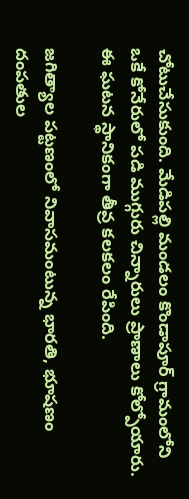చోటుచేసుకుంది. మేడిపల్లి మండలం కొండాపూర్ గ్రామంలోని ఒకే కోనేరులో పడి ముగ్గురు చిన్నారులు ప్రాణాలు కోల్పోయారు. ఈ ఘటన స్థానికంగా తీవ్ర కలకలం రేపింది.

జగిత్యాల పట్టణంలో నివాసమంటున్న భారతి, భూషణం దంపతుల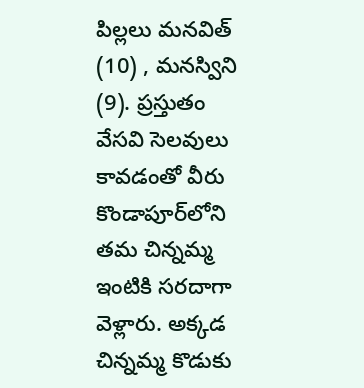పిల్లలు మనవిత్ (10) , మనస్విని (9). ప్రస్తుతం వేసవి సెలవులు కావడంతో వీరు కొండాపూర్‌లోని తమ చిన్నమ్మ ఇంటికి సరదాగా వెళ్లారు. అక్కడ చిన్నమ్మ కొడుకు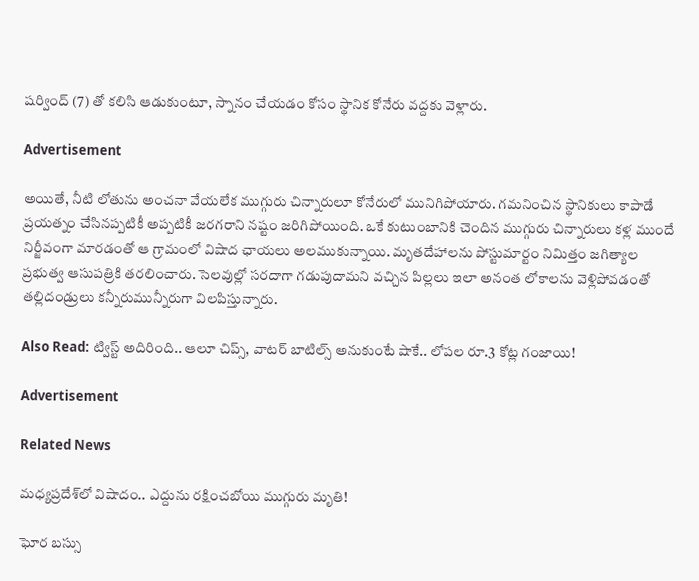షర్వింద్ (7) తో కలిసి ఆడుకుంటూ, స్నానం చేయడం కోసం స్థానిక కోనేరు వద్దకు వెళ్లారు.

Advertisement

అయితే, నీటి లోతును అంచనా వేయలేక ముగ్గురు చిన్నారులూ కోనేరులో మునిగిపోయారు. గమనించిన స్థానికులు కాపాడే ప్రయత్నం చేసినప్పటికీ అప్పటికీ జరగరాని నష్టం జరిగిపోయింది. ఒకే కుటుంబానికి చెందిన ముగ్గురు చిన్నారులు కళ్ల ముందే నిర్జీవంగా మారడంతో ఆ గ్రామంలో విషాద ఛాయలు అలముకున్నాయి. మృతదేహాలను పోస్టుమార్టం నిమిత్తం జగిత్యాల ప్రభుత్వ ఆసుపత్రికి తరలించారు. సెలవుల్లో సరదాగా గడుపుదామని వచ్చిన పిల్లలు ఇలా అనంత లోకాలను వెళ్లిపోవడంతో తల్లిదండ్రులు కన్నీరుమున్నీరుగా విలపిస్తున్నారు.

Also Read: ట్విస్ట్ అదిరింది.. ఆలూ చిప్స్, వాటర్ బాటిల్స్ అనుకుంటే షాకే.. లోపల రూ.3 కోట్ల గంజాయి!

Advertisement

Related News

మధ్యప్రదేశ్‌లో విషాదం.. ఎద్దును రక్షించబోయి ముగ్గురు మృతి!

ఘోర బస్సు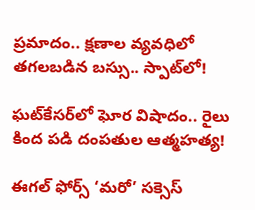ప్రమాదం.. క్షణాల వ్యవధిలో తగలబడిన బస్సు.. స్పాట్‌లో!

ఘట్‌కేసర్‌లో ఘోర విషాదం.. రైలు కింద పడి దంపతుల ఆత్మహత్య!

ఈగల్ ఫోర్స్ ‘మరో’ సక్సెస్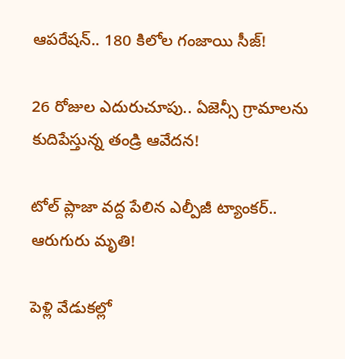ఆపరేషన్.. 180 కిలోల గంజాయి సీజ్!

26 రోజుల ఎదురుచూపు.. ఏజెన్సీ గ్రామాలను కుదిపేస్తున్న తండ్రి ఆవేదన!

టోల్ ప్లాజా వద్ద పేలిన ఎల్పీజీ ట్యాంకర్.. ఆరుగురు మృతి!

పెళ్లి వేడుకల్లో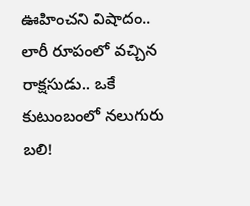ఊహించని విషాదం.. లారీ రూపంలో వచ్చిన రాక్షసుడు.. ఒకే కుటుంబంలో నలుగురు బలి!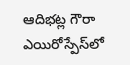ఆదిభట్ల గౌరా ఎయిరోస్పేస్‌లో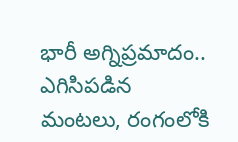భారీ అగ్నిప్రమాదం.. ఎగిసిపడిన మంటలు, రంగంలోకి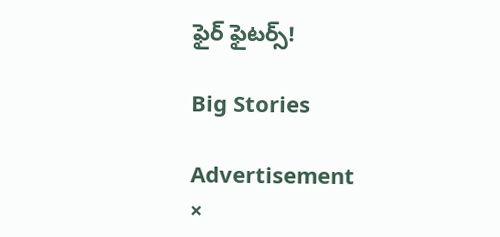ఫైర్ ఫైటర్స్!

Big Stories

Advertisement
×